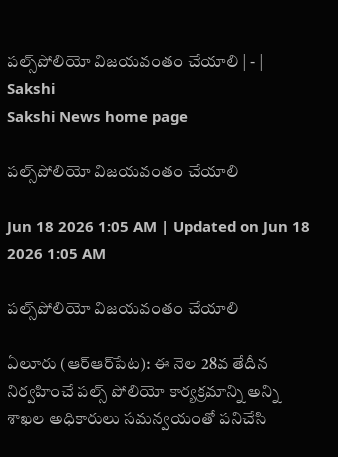పల్స్‌పోలియో విజయవంతం చేయాలి | - | Sakshi
Sakshi News home page

పల్స్‌పోలియో విజయవంతం చేయాలి

Jun 18 2026 1:05 AM | Updated on Jun 18 2026 1:05 AM

పల్స్‌పోలియో విజయవంతం చేయాలి

ఏలూరు (ఆర్‌ఆర్‌పేట): ఈ నెల 28వ తేదీన నిర్వహించే పల్స్‌ పోలియో కార్యక్రమాన్ని అన్ని శాఖల అధికారులు సమన్వయంతో పనిచేసి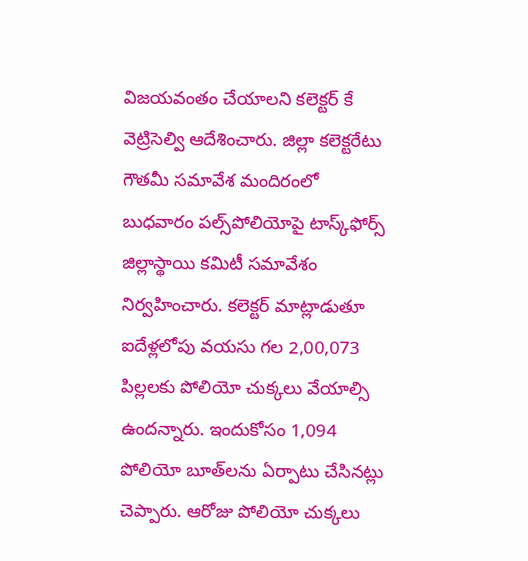విజయవంతం చేయాలని కలెక్టర్‌ కే వెట్రిసెల్వి ఆదేశించారు. జిల్లా కలెక్టరేటు గౌతమీ సమావేశ మందిరంలో బుధవారం పల్స్‌పోలియోపై టాస్క్‌ఫోర్స్‌ జిల్లాస్థాయి కమిటీ సమావేశం నిర్వహించారు. కలెక్టర్‌ మాట్లాడుతూ ఐదేళ్లలోపు వయసు గల 2,00,073 పిల్లలకు పోలియో చుక్కలు వేయాల్సి ఉందన్నారు. ఇందుకోసం 1,094 పోలియో బూత్‌లను ఏర్పాటు చేసినట్లు చెప్పారు. ఆరోజు పోలియో చుక్కలు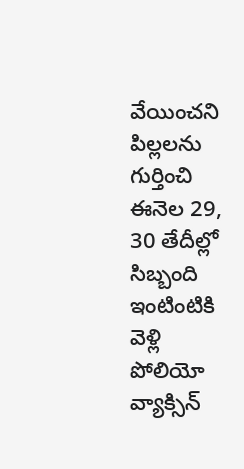వేయించని పిల్లలను గుర్తించి ఈనెల 29, 30 తేదీల్లో సిబ్బంది ఇంటింటికి వెళ్లి పోలియో వ్యాక్సిన్‌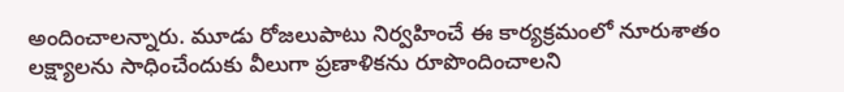అందించాలన్నారు. మూడు రోజలుపాటు నిర్వహించే ఈ కార్యక్రమంలో నూరుశాతం లక్ష్యాలను సాధించేందుకు వీలుగా ప్రణాళికను రూపొందించాలని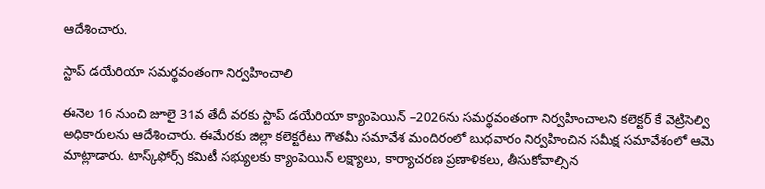ఆదేశించారు.

స్టాప్‌ డయేరియా సమర్థవంతంగా నిర్వహించాలి

ఈనెల 16 నుంచి జూలై 31వ తేదీ వరకు స్టాప్‌ డయేరియా క్యాంపెయిన్‌ –2026ను సమర్థవంతంగా నిర్వహించాలని కలెక్టర్‌ కే వెట్రిసెల్వి అధికారులను ఆదేశించారు. ఈమేరకు జిల్లా కలెక్టరేటు గౌతమీ సమావేశ మందిరంలో బుధవారం నిర్వహించిన సమీక్ష సమావేశంలో ఆమె మాట్లాడారు. టాస్క్‌ఫోర్స్‌ కమిటీ సభ్యులకు క్యాంపెయిన్‌ లక్ష్యాలు, కార్యాచరణ ప్రణాళికలు, తీసుకోవాల్సిన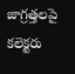జాగ్రత్తలపై కలెక్టరు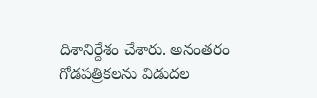దిశానిర్దేశం చేశారు. అనంతరం గోడపత్రికలను విడుదల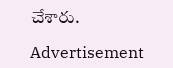చేశారు.

Advertisement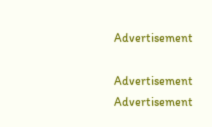Advertisement

Advertisement
Advertisement